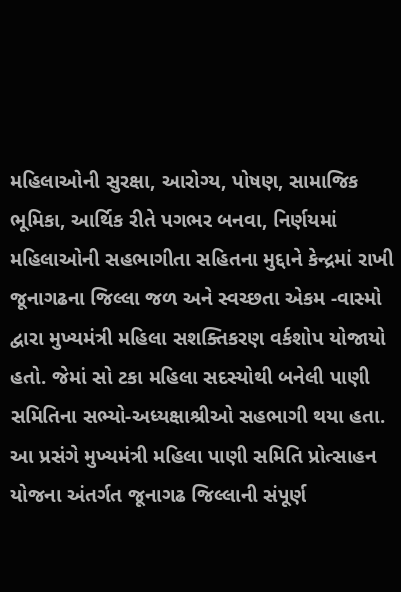મહિલાઓની સુરક્ષા, આરોગ્ય, પોષણ, સામાજિક ભૂમિકા, આર્થિક રીતે પગભર બનવા, નિર્ણયમાં મહિલાઓની સહભાગીતા સહિતના મુદ્દાને કેન્દ્રમાં રાખી જૂનાગઢના જિલ્લા જળ અને સ્વચ્છતા એકમ -વાસ્મો દ્વારા મુખ્યમંત્રી મહિલા સશક્તિકરણ વર્કશોપ યોજાયો હતો. જેમાં સો ટકા મહિલા સદસ્યોથી બનેલી પાણી સમિતિના સભ્યો-અધ્યક્ષાશ્રીઓ સહભાગી થયા હતા.
આ પ્રસંગે મુખ્યમંત્રી મહિલા પાણી સમિતિ પ્રોત્સાહન યોજના અંતર્ગત જૂનાગઢ જિલ્લાની સંપૂર્ણ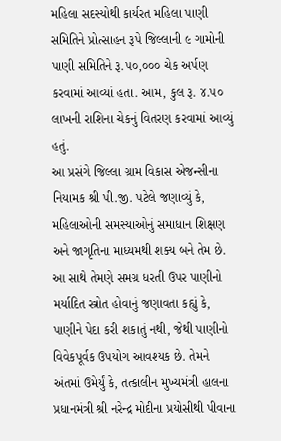મહિલા સદસ્યોથી કાર્યરત મહિલા પાણી સમિતિને પ્રોત્સાહન રૂપે જિલ્લાની ૯ ગામોની પાણી સમિતિને રૂ.૫૦,૦૦૦ ચેક અર્પણ કરવામાં આવ્યાં હતા. આમ, કુલ રૂ. ૪.૫૦ લાખની રાશિના ચેકનું વિતરણ કરવામાં આવ્યું હતું.
આ પ્રસંગે જિલ્લા ગ્રામ વિકાસ એજન્સીના નિયામક શ્રી પી.જી. પટેલે જણાવ્યું કે, મહિલાઓની સમસ્યાઓનું સમાધાન શિક્ષણ અને જાગૃતિના માધ્યમથી શક્ય બને તેમ છે. આ સાથે તેમણે સમગ્ર ધરતી ઉપર પાણીનો મર્યાદિત સ્ત્રોત હોવાનું જણાવતા કહ્યું કે, પાણીને પેદા કરી શકાતું નથી, જેથી પાણીનો વિવેકપૂર્વક ઉપયોગ આવશ્યક છે. તેમને અંતમાં ઉમેર્યું કે, તત્કાલીન મુખ્યમંત્રી હાલના પ્રધાનમંત્રી શ્રી નરેન્દ્ર મોદીના પ્રયોસીથી પીવાના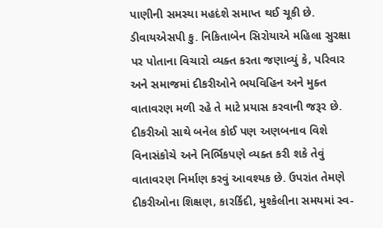પાણીની સમસ્યા મહદંશે સમાપ્ત થઈ ચૂકી છે.
ડીવાયએસપી કુ. નિકિતાબેન સિરોયાએ મહિલા સુરક્ષા પર પોતાના વિચારો વ્યક્ત કરતા જણાવ્યું કે, પરિવાર અને સમાજમાં દીકરીઓને ભયવિહિન અને મુક્ત વાતાવરણ મળી રહે તે માટે પ્રયાસ કરવાની જરૂર છે. દીકરીઓ સાથે બનેલ કોઈ પણ અણબનાવ વિશે વિનાસંકોચે અને નિર્ભિકપણે વ્યક્ત કરી શકે તેવું વાતાવરણ નિર્માણ કરવું આવશ્યક છે. ઉપરાંત તેમણે દીકરીઓના શિક્ષણ, કારર્કિદી, મુશ્કેલીના સમયમાં સ્વ-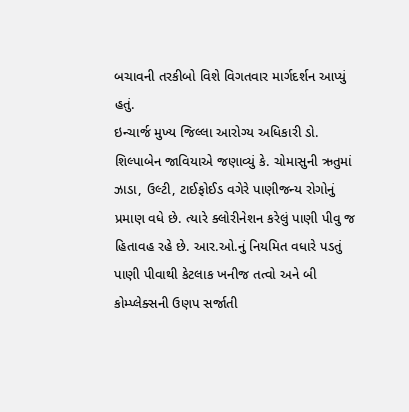બચાવની તરકીબો વિશે વિગતવાર માર્ગદર્શન આપ્યું હતું.
ઇન્ચાર્જ મુખ્ય જિલ્લા આરોગ્ય અધિકારી ડો. શિલ્પાબેન જાવિયાએ જણાવ્યું કે. ચોમાસુની ઋતુમાં ઝાડા, ઉલ્ટી, ટાઈફોઈડ વગેરે પાણીજન્ય રોગોનું પ્રમાણ વધે છે. ત્યારે ક્લોરીનેશન કરેલું પાણી પીવુ જ હિતાવહ રહે છે. આર.ઓ.નું નિયમિત વધારે પડતું પાણી પીવાથી કેટલાક ખનીજ તત્વો અને બી કોમ્પ્લેક્સની ઉણપ સર્જાતી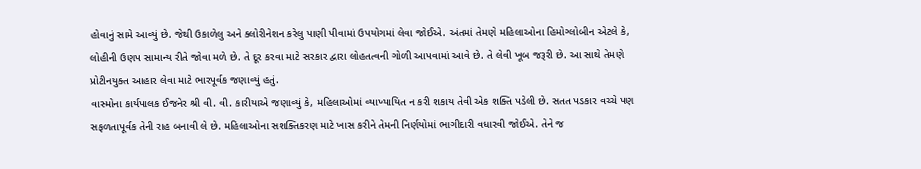હોવાનું સામે આવ્યું છે. જેથી ઉકાળેલુ અને ક્લોરીનેશન કરેલુ પાણી પીવામાં ઉપયોગમાં લેવા જોઈએ. અંતમાં તેમણે મહિલાઓના હિમોગ્લોબીન એટલે કે, લોહીની ઉણપ સામાન્ય રીતે જોવા મળે છે. તે દૂર કરવા માટે સરકાર દ્વારા લોહતત્વની ગોળી આપવામાં આવે છે. તે લેવી ખૂબ જરૂરી છે. આ સાથે તેમણે પ્રોટીનયુક્ત આહાર લેવા માટે ભારપૂર્વક જણાવ્યું હતું.
વાસ્મોના કાર્યપાલક ઈજનેર શ્રી વી. વી. કારીયાએ જણાવ્યું કે, મહિલાઓમાં વ્યાખ્યાયિત ન કરી શકાય તેવી એક શક્તિ પડેલી છે. સતત પડકાર વચ્ચે પણ સફળતાપૂર્વક તેની રાહ બનાવી લે છે. મહિલાઓના સશક્તિકરણ માટે ખાસ કરીને તેમની નિર્ણયોમાં ભાગીદારી વધારવી જોઈએ. તેને જ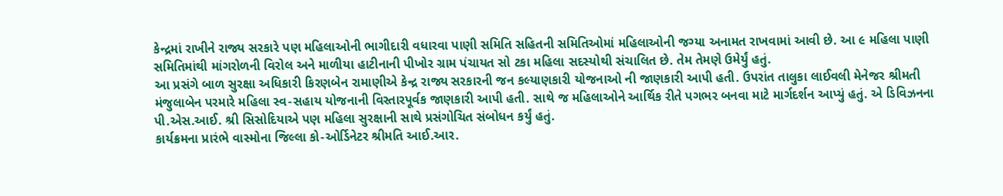કેન્દ્રમાં રાખીને રાજ્ય સરકારે પણ મહિલાઓની ભાગીદારી વધારવા પાણી સમિતિ સહિતની સમિતિઓમાં મહિલાઓની જગ્યા અનામત રાખવામાં આવી છે. આ ૯ મહિલા પાણી સમિતિમાંથી માંગરોળની વિરોલ અને માળીયા હાટીનાની પીખોર ગ્રામ પંચાયત સો ટકા મહિલા સદસ્યોથી સંચાલિત છે. તેમ તેમણે ઉમેર્યું હતું.
આ પ્રસંગે બાળ સુરક્ષા અધિકારી કિરણબેન રામાણીએ કેન્દ્ર રાજ્ય સરકારની જન કલ્યાણકારી યોજનાઓ ની જાણકારી આપી હતી. ઉપરાંત તાલુકા લાઈવલી મેનેજર શ્રીમતી મંજુલાબેન પરમારે મહિલા સ્વ-સહાય યોજનાની વિસ્તારપૂર્વક જાણકારી આપી હતી. સાથે જ મહિલાઓને આર્થિક રીતે પગભર બનવા માટે માર્ગદર્શન આપ્યું હતું. એ ડિવિઝનના પી.એસ.આઈ. શ્રી સિસોદિયાએ પણ મહિલા સુરક્ષાની સાથે પ્રસંગોચિત સંબોધન કર્યું હતું.
કાર્યક્રમના પ્રારંભે વાસ્મોના જિલ્લા કો-ઓર્ડિનેટર શ્રીમતિ આઈ.આર.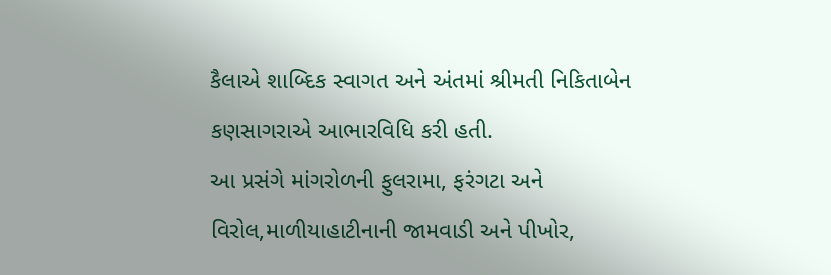કૈલાએ શાબ્દિક સ્વાગત અને અંતમાં શ્રીમતી નિકિતાબેન કણસાગરાએ આભારવિધિ કરી હતી.
આ પ્રસંગે માંગરોળની ફુલરામા, ફરંગટા અને વિરોલ,માળીયાહાટીનાની જામવાડી અને પીખોર,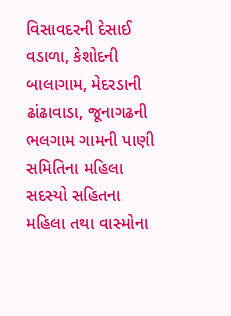વિસાવદરની દેસાઈ વડાળા, કેશોદની બાલાગામ, મેદરડાની ઢાંઢાવાડા, જૂનાગઢની ભલગામ ગામની પાણી સમિતિના મહિલા સદસ્યો સહિતના મહિલા તથા વાસ્મોના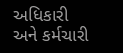અધિકારી અને કર્મચારી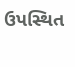ઉપસ્થિત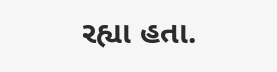રહ્યા હતા.